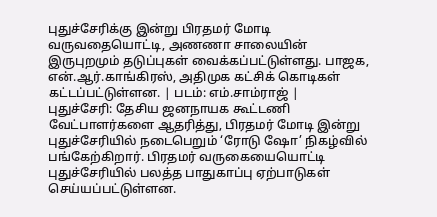புதுச்சேரிக்கு இன்று பிரதமர் மோடி வருவதையொட்டி, அணணா சாலையின் இருபுறமும் தடுப்புகள் வைக்கப்பட்டுள்ளது. பாஜக, என்.ஆர்.காங்கிரஸ், அதிமுக கட்சிக் கொடிகள் கட்டப்பட்டுள்ளன. | படம்: எம்.சாம்ராஜ் |
புதுச்சேரி: தேசிய ஜனநாயக கூட்டணி வேட்பாளர்களை ஆதரித்து, பிரதமர் மோடி இன்று புதுச்சேரியில் நடைபெறும் ‘ரோடு ஷோ’ நிகழ்வில் பங்கேற்கிறார். பிரதமர் வருகையையொட்டி புதுச்சேரியில் பலத்த பாதுகாப்பு ஏற்பாடுகள் செய்யப்பட்டுள்ளன.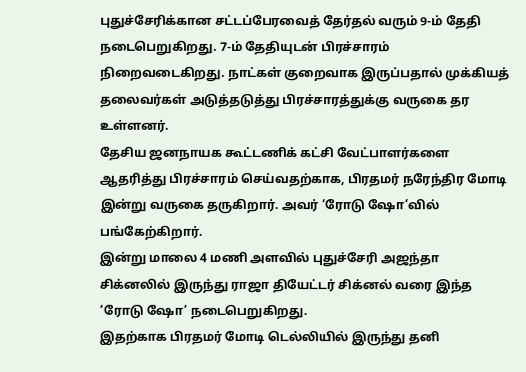புதுச்சேரிக்கான சட்டப்பேரவைத் தேர்தல் வரும் 9-ம் தேதி நடைபெறுகிறது. 7-ம் தேதியுடன் பிரச்சாரம் நிறைவடைகிறது. நாட்கள் குறைவாக இருப்பதால் முக்கியத் தலைவர்கள் அடுத்தடுத்து பிரச்சாரத்துக்கு வருகை தர உள்ளனர்.
தேசிய ஜனநாயக கூட்டணிக் கட்சி வேட்பாளர்களை ஆதரித்து பிரச்சாரம் செய்வதற்காக, பிரதமர் நரேந்திர மோடி இன்று வருகை தருகிறார். அவர் ‘ரோடு ஷோ’வில் பங்கேற்கிறார்.
இன்று மாலை 4 மணி அளவில் புதுச்சேரி அஜந்தா சிக்னலில் இருந்து ராஜா தியேட்டர் சிக்னல் வரை இந்த ‘ரோடு ஷோ’ நடைபெறுகிறது.
இதற்காக பிரதமர் மோடி டெல்லியில் இருந்து தனி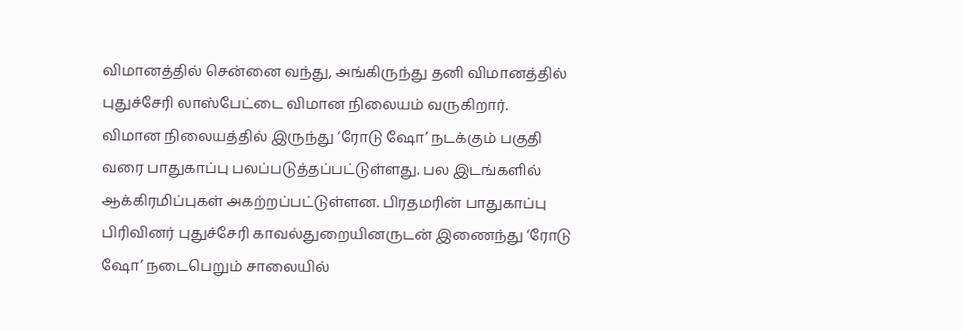விமானத்தில் சென்னை வந்து, அங்கிருந்து தனி விமானத்தில் புதுச்சேரி லாஸ்பேட்டை விமான நிலையம் வருகிறார்.
விமான நிலையத்தில் இருந்து ‘ரோடு ஷோ’ நடக்கும் பகுதி வரை பாதுகாப்பு பலப்படுத்தப்பட்டுள்ளது. பல இடங்களில் ஆக்கிரமிப்புகள் அகற்றப்பட்டுள்ளன. பிரதமரின் பாதுகாப்பு பிரிவினர் புதுச்சேரி காவல்துறையினருடன் இணைந்து ‘ரோடு ஷோ’ நடைபெறும் சாலையில்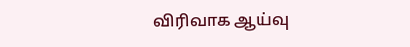விரிவாக ஆய்வு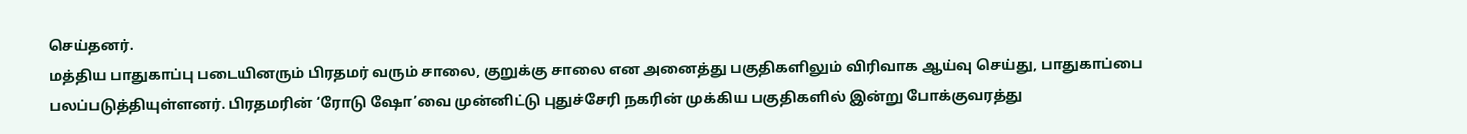செய்தனர்.
மத்திய பாதுகாப்பு படையினரும் பிரதமர் வரும் சாலை, குறுக்கு சாலை என அனைத்து பகுதிகளிலும் விரிவாக ஆய்வு செய்து, பாதுகாப்பை பலப்படுத்தியுள்ளனர். பிரதமரின் ‘ரோடு ஷோ’வை முன்னிட்டு புதுச்சேரி நகரின் முக்கிய பகுதிகளில் இன்று போக்குவரத்து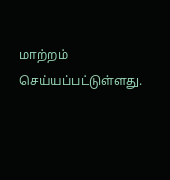மாற்றம் செய்யப்பட்டுள்ளது.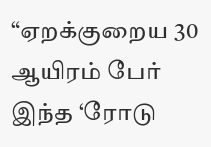“ஏறக்குறைய 30 ஆயிரம் பேர் இந்த ‘ரோடு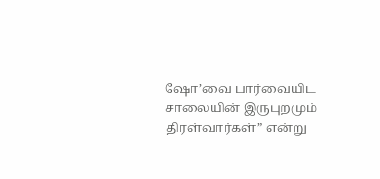ஷோ’வை பார்வையிட சாலையின் இருபுறமும் திரள்வார்கள்” என்று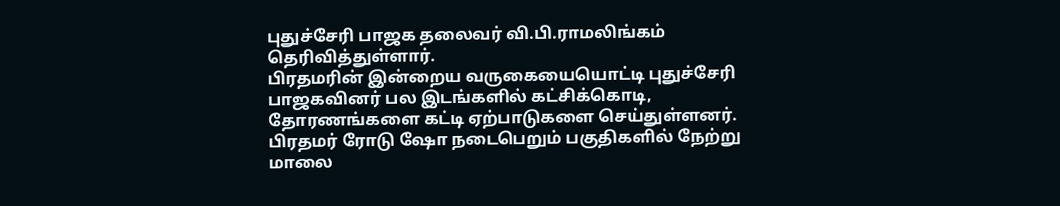புதுச்சேரி பாஜக தலைவர் வி.பி.ராமலிங்கம் தெரிவித்துள்ளார்.
பிரதமரின் இன்றைய வருகையையொட்டி புதுச்சேரி பாஜகவினர் பல இடங்களில் கட்சிக்கொடி, தோரணங்களை கட்டி ஏற்பாடுகளை செய்துள்ளனர்.
பிரதமர் ரோடு ஷோ நடைபெறும் பகுதிகளில் நேற்று மாலை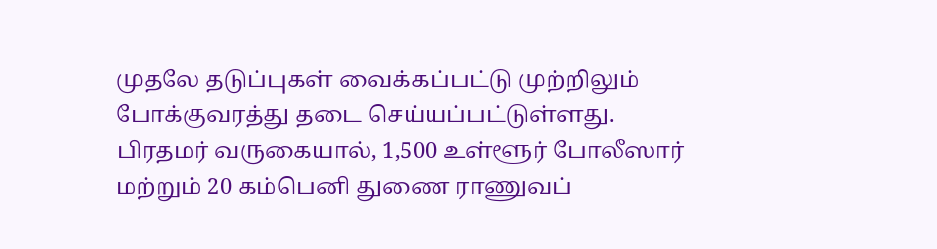முதலே தடுப்புகள் வைக்கப்பட்டு முற்றிலும் போக்குவரத்து தடை செய்யப்பட்டுள்ளது.
பிரதமர் வருகையால், 1,500 உள்ளூர் போலீஸார் மற்றும் 20 கம்பெனி துணை ராணுவப்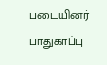படையினர் பாதுகாப்பு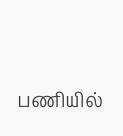பணியில்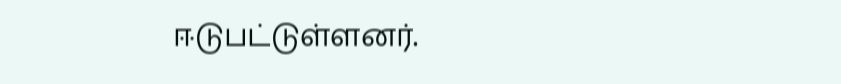ஈடுபட்டுள்ளனர்.